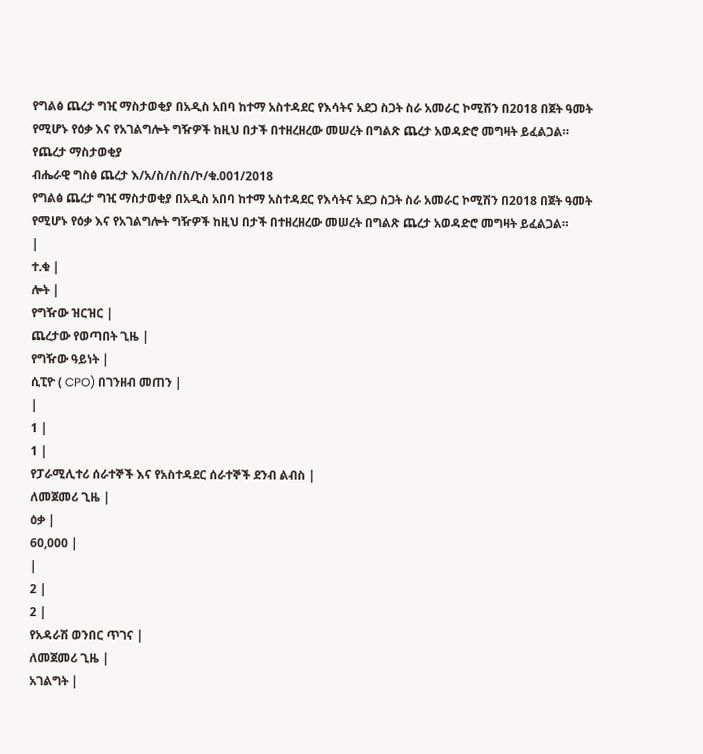የግልፅ ጨረታ ግዢ ማስታወቂያ በአዲስ አበባ ከተማ አስተዳደር የእሳትና አደጋ ስጋት ስራ አመራር ኮሚሽን በ2018 በጀት ዓመት የሚሆኑ የዕቃ እና የአገልግሎት ግዥዎች ከዚህ በታች በተዘረዘረው መሠረት በግልጽ ጨረታ አወዳድሮ መግዛት ይፈልጋል።
የጨረታ ማስታወቂያ
ብሔራዊ ግስፅ ጨረታ እ/አ/ስ/ስ/ስ/ኮ/ቁ.001/2018
የግልፅ ጨረታ ግዢ ማስታወቂያ በአዲስ አበባ ከተማ አስተዳደር የእሳትና አደጋ ስጋት ስራ አመራር ኮሚሽን በ2018 በጀት ዓመት የሚሆኑ የዕቃ እና የአገልግሎት ግዥዎች ከዚህ በታች በተዘረዘረው መሠረት በግልጽ ጨረታ አወዳድሮ መግዛት ይፈልጋል።
|
ተ.ቁ |
ሎት |
የግዥው ዝርዝር |
ጨረታው የወጣበት ጊዜ |
የግዥው ዓይነት |
ሲፒዮ ( CPO) በገንዘብ መጠን |
|
1 |
1 |
የፓራሚሊተሪ ሰራተኞች እና የአስተዳደር ሰራተኞች ደንብ ልብስ |
ለመጀመሪ ጊዜ |
ዕቃ |
60,000 |
|
2 |
2 |
የአዳራሽ ወንበር ጥገና |
ለመጀመሪ ጊዜ |
አገልግት |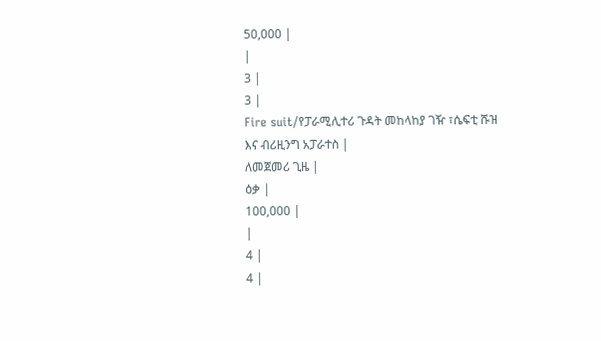50,000 |
|
3 |
3 |
Fire suit/የፓራሚሊተሪ ጉዳት መከላከያ ገዥ ፣ሴፍቲ ሹዝ እና ብሪዚንግ አፓራተስ |
ለመጀመሪ ጊዜ |
ዕቃ |
100,000 |
|
4 |
4 |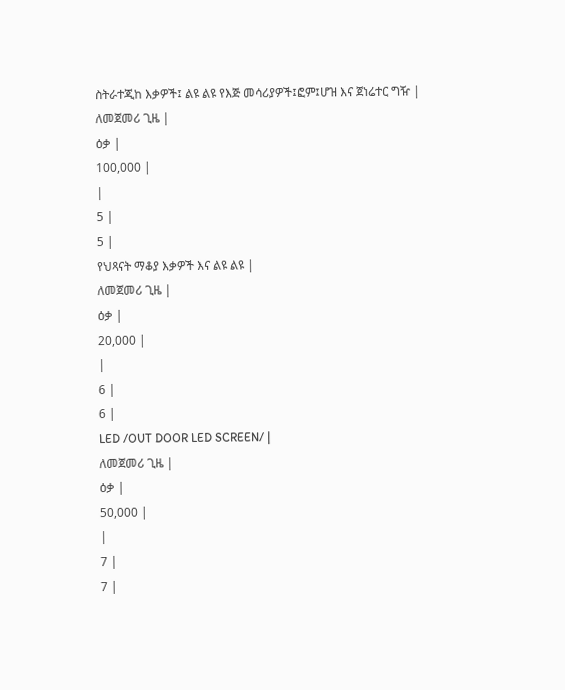ስትራተጂከ እቃዎች፤ ልዩ ልዩ የእጅ መሳሪያዎች፤ፎም፤ሆዝ እና ጀነሬተር ግዥ |
ለመጀመሪ ጊዜ |
ዕቃ |
100,000 |
|
5 |
5 |
የህጻናት ማቆያ እቃዎች እና ልዩ ልዩ |
ለመጀመሪ ጊዜ |
ዕቃ |
20,000 |
|
6 |
6 |
LED /OUT DOOR LED SCREEN/ |
ለመጀመሪ ጊዜ |
ዕቃ |
50,000 |
|
7 |
7 |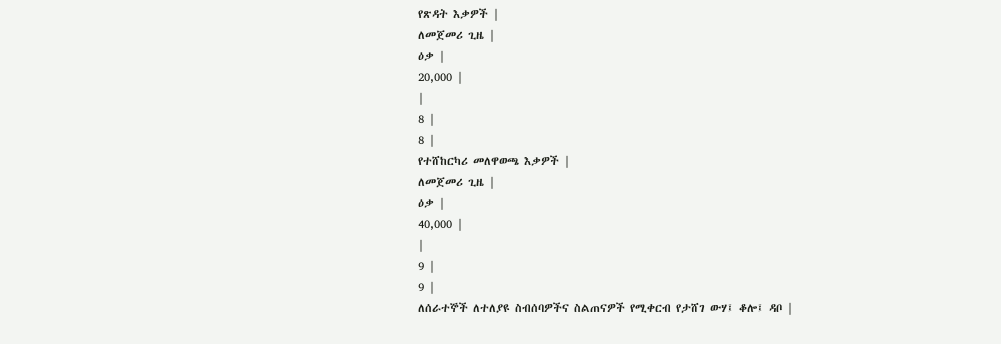የጽዳት እቃዎች |
ለመጀመሪ ጊዜ |
ዕቃ |
20,000 |
|
8 |
8 |
የተሸከርካሪ መለዋወጫ እቃዎች |
ለመጀመሪ ጊዜ |
ዕቃ |
40,000 |
|
9 |
9 |
ለሰራተኞች ለተለያዩ ስብሰባዎችና ስልጠናዎች የሚቀርብ የታሸገ ውሃ፤ ቆሎ፤ ዳቦ |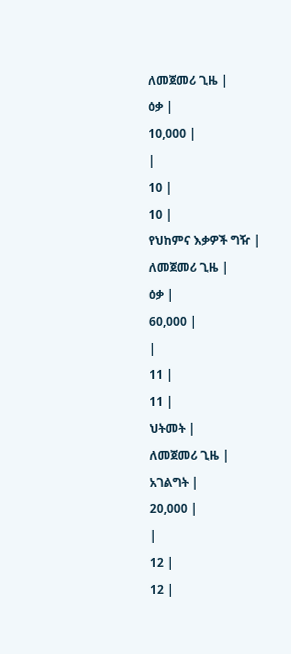ለመጀመሪ ጊዜ |
ዕቃ |
10,000 |
|
10 |
10 |
የህከምና እቃዎች ግዥ |
ለመጀመሪ ጊዜ |
ዕቃ |
60,000 |
|
11 |
11 |
ህትመት |
ለመጀመሪ ጊዜ |
አገልግት |
20,000 |
|
12 |
12 |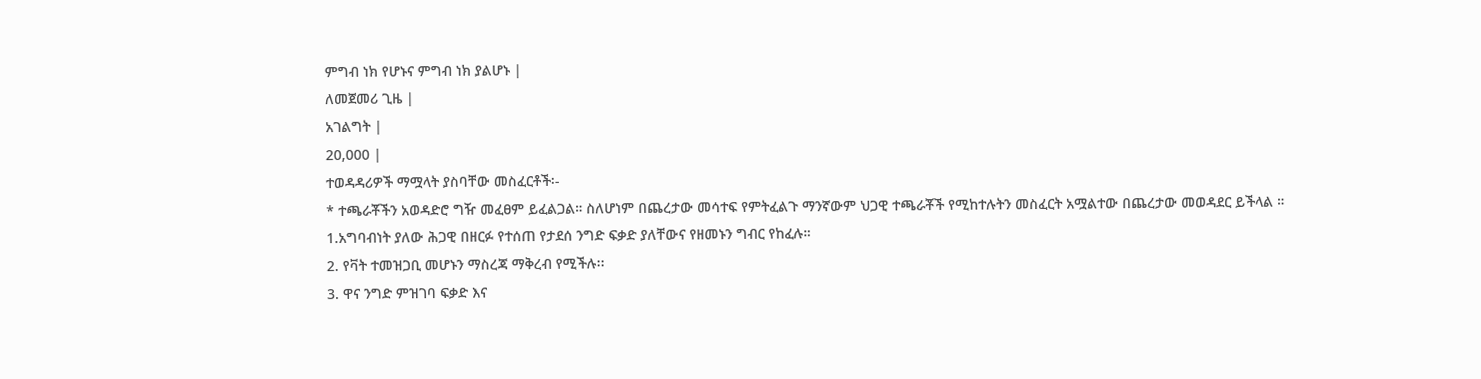ምግብ ነክ የሆኑና ምግብ ነክ ያልሆኑ |
ለመጀመሪ ጊዜ |
አገልግት |
20,000 |
ተወዳዳሪዎች ማሟላት ያስባቸው መስፈርቶች፡-
* ተጫራቾችን አወዳድሮ ግዥ መፈፀም ይፈልጋል። ስለሆነም በጨረታው መሳተፍ የምትፈልጉ ማንኛውም ህጋዊ ተጫራቾች የሚከተሉትን መስፈርት አሟልተው በጨረታው መወዳደር ይችላል ።
1.አግባብነት ያለው ሕጋዊ በዘርፉ የተሰጠ የታደሰ ንግድ ፍቃድ ያለቸውና የዘመኑን ግብር የከፈሉ።
2. የቫት ተመዝጋቢ መሆኑን ማስረጃ ማቅረብ የሚችሉ፡፡
3. ዋና ንግድ ምዝገባ ፍቃድ እና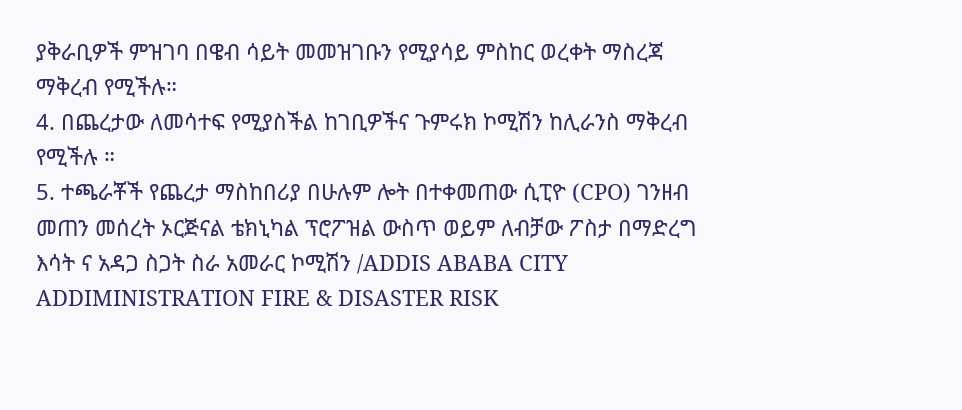ያቅራቢዎች ምዝገባ በዌብ ሳይት መመዝገቡን የሚያሳይ ምስከር ወረቀት ማስረጃ ማቅረብ የሚችሉ።
4. በጨረታው ለመሳተፍ የሚያስችል ከገቢዎችና ጉምሩክ ኮሚሽን ከሊራንስ ማቅረብ የሚችሉ ።
5. ተጫራቾች የጨረታ ማስከበሪያ በሁሉም ሎት በተቀመጠው ሲፒዮ (CPO) ገንዘብ መጠን መሰረት ኦርጅናል ቴክኒካል ፕሮፖዝል ውስጥ ወይም ለብቻው ፖስታ በማድረግ እሳት ና አዳጋ ስጋት ስራ አመራር ኮሚሽን /ADDIS ABABA CITY ADDIMINISTRATION FIRE & DISASTER RISK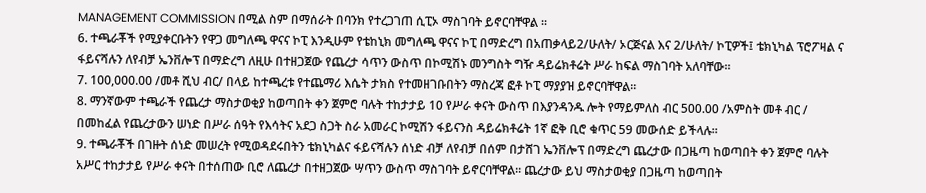MANAGEMENT COMMISSION በሚል ስም በማሰራት በባንክ የተረጋገጠ ሲፒኦ ማስገባት ይኖርባቸዋል ።
6. ተጫራቾች የሚያቀርቡትን የዋጋ መግለጫ ዋናና ኮፒ እንዲሁም የቴከኒክ መግለጫ ዋናና ኮፒ በማድረግ በአጠቃላይ2/ሁለት/ ኦርጅናል እና 2/ሁለት/ ኮፒዎች፤ ቴክኒካል ፕሮፖዛል ና ፋይናሻሉን ለየብቻ ኤንቨሎፕ በማድረግ ለዚሁ በተዘጋጀው የጨረታ ሳጥን ውስጥ በኮሚሽኑ መንግስት ግዥ ዳይሬክቶሬት ሥራ ከፍል ማስገባት አለባቸው።
7. 100,000.00 /መቶ ሺህ ብር/ በላይ ከተጫረቱ የተጨማሪ እሴት ታክስ የተመዘገቡበትን ማስረጃ ፎቶ ኮፒ ማያያዝ ይኖርባቸዋል።
8. ማንኛውም ተጫራች የጨረታ ማስታወቂያ ከወጣበት ቀን ጀምሮ ባሉት ተከታታይ 10 የሥራ ቀናት ውስጥ በእያንዳንዱ ሎት የማይምለስ ብር 500.00 /አምስት መቶ ብር / በመከፈል የጨረታውን ሠነድ በሥራ ሰዓት የእሳትና አደጋ ስጋት ስራ አመራር ኮሚሽን ፋይናንስ ዳይሬክቶሬት 1ኛ ፎቅ ቢሮ ቁጥር 59 መውሰድ ይችላሉ።
9. ተጫራቾች በገዙት ሰነድ መሠረት የሚወዳደሩበትን ቴክኒካልና ፋይናሻሉን ሰነድ ብቻ ለየብቻ በሰም በታሸገ ኤንቨሎፕ በማድረግ ጨረታው በጋዜጣ ከወጣበት ቀን ጀምሮ ባሉት አሥር ተከታታይ የሥራ ቀናት በተሰጠው ቢሮ ለጨረታ በተዘጋጀው ሣጥን ውስጥ ማስገባት ይኖርባቸዋል። ጨረታው ይህ ማስታወቂያ በጋዜጣ ከወጣበት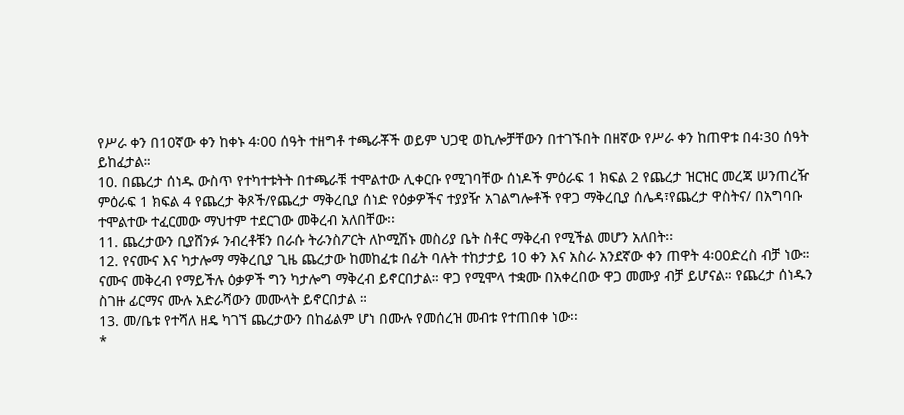የሥራ ቀን በ10ኛው ቀን ከቀኑ 4፡00 ሰዓት ተዘግቶ ተጫራቾች ወይም ህጋዊ ወኪሎቻቸውን በተገኙበት በዘኛው የሥራ ቀን ከጠዋቱ በ4፡30 ሰዓት ይከፈታል።
10. በጨረታ ሰነዱ ውስጥ የተካተቱትት በተጫራቹ ተሞልተው ሊቀርቡ የሚገባቸው ሰነዶች ምዕራፍ 1 ክፍል 2 የጨረታ ዝርዝር መረጃ ሠንጠረዥ ምዕራፍ 1 ክፍል 4 የጨረታ ቅጾች/የጨረታ ማቅረቢያ ሰነድ የዕቃዎችና ተያያዥ አገልግሎቶች የዋጋ ማቅረቢያ ሰሌዳ፣የጨረታ ዋስትና/ በአግባቡ ተሞልተው ተፈርመው ማህተም ተደርገው መቅረብ አለበቸው፡፡
11. ጨረታውን ቢያሸንፉ ንብረቶቹን በራሱ ትራንስፖርት ለኮሚሽኑ መስሪያ ቤት ስቶር ማቅረብ የሚችል መሆን አለበት፡፡
12. የናሙና እና ካታሎማ ማቅረቢያ ጊዜ ጨረታው ከመከፈቱ በፊት ባሉት ተከታታይ 10 ቀን እና አስራ አንደኛው ቀን ጠዋት 4፡00ድረስ ብቻ ነው። ናሙና መቅረብ የማይችሉ ዕቃዎች ግን ካታሎግ ማቅረብ ይኖርበታል። ዋጋ የሚሞላ ተቋሙ በአቀረበው ዋጋ መሙያ ብቻ ይሆናል። የጨረታ ሰነዱን ስገዙ ፊርማና ሙሉ አድራሻውን መሙላት ይኖርበታል ።
13. መ/ቤቱ የተሻለ ዘዴ ካገኘ ጨረታውን በከፊልም ሆነ በሙሉ የመሰረዝ መብቱ የተጠበቀ ነው፡፡
*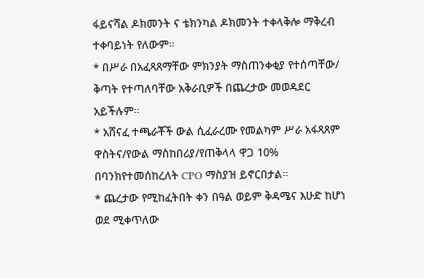ፋይናሻል ዶክመንት ና ቴክንካል ዶክመንት ተቀላቅሎ ማቅረብ ተቀባይነት የለውም።
* በሥራ በአፈጻጸማቸው ምክንያት ማስጠንቀቂያ የተሰጣቸው/ ቅጣት የተጣለባቸው አቅራቢዎች በጨረታው መወዳደር አይችሉም፡፡
* አሸናፈ ተጫራቾች ውል ሲፈራረሙ የመልካም ሥራ አፋጻጸም ዋስትና/የውል ማስከበሪያ/የጠቅላላ ዋጋ 10% በባንክየተመሰከረለት CPO ማስያዝ ይኖርበታል።
* ጨረታው የሚከፈትበት ቀን በዓል ወይም ቅዳሜና እሁድ ከሆነ ወደ ሚቀጥለው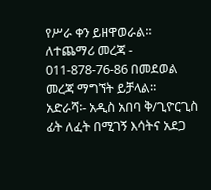የሥራ ቀን ይዘዋወራል። ለተጨማሪ መረጃ - 011-878-76-86 በመደወል መረጃ ማግኘት ይቻላል።
አድራሻ፡- አዲስ አበባ ቅ/ጊዮርጊስ ፊት ለፈት በሚገኝ እሳትና አደጋ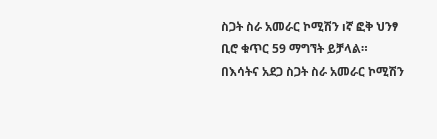ስጋት ስራ አመራር ኮሚሽን ıኛ ፎቅ ህንፃ ቢሮ ቁጥር 59 ማግኘት ይቻላል።
በእሳትና አደጋ ስጋት ስራ አመራር ኮሚሽን